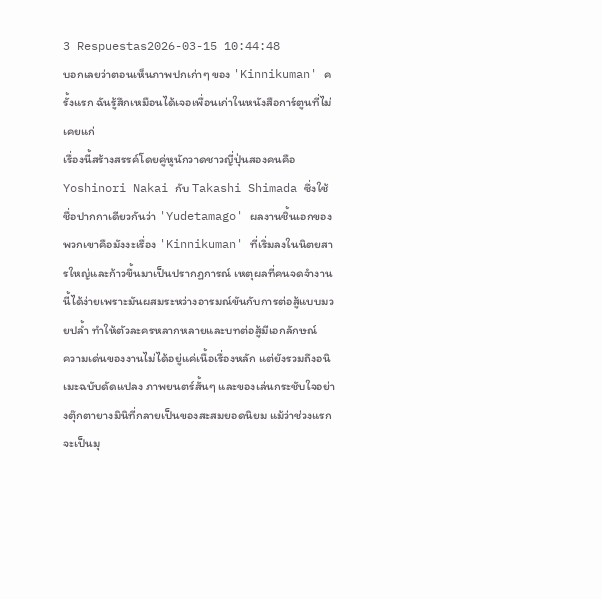3 Respuestas2026-03-15 10:44:48
บอกเลยว่าตอนเห็นภาพปกเก่าๆ ของ 'Kinnikuman' ครั้งแรก ฉันรู้สึกเหมือนได้เจอเพื่อนเก่าในหนังสือการ์ตูนที่ไม่เคยแก่
เรื่องนี้สร้างสรรค์โดยคู่หูนักวาดชาวญี่ปุ่นสองคนคือ Yoshinori Nakai กับ Takashi Shimada ซึ่งใช้ชื่อปากกาเดียวกันว่า 'Yudetamago' ผลงานชิ้นเอกของพวกเขาคือมังงะเรื่อง 'Kinnikuman' ที่เริ่มลงในนิตยสารใหญ่และก้าวขึ้นมาเป็นปรากฏการณ์ เหตุผลที่คนจดจำงานนี้ได้ง่ายเพราะมันผสมระหว่างอารมณ์ขันกับการต่อสู้แบบมวยปล้ำ ทำให้ตัวละครหลากหลายและบทต่อสู้มีเอกลักษณ์
ความเด่นของงานไม่ได้อยู่แค่เนื้อเรื่องหลัก แต่ยังรวมถึงอนิเมะฉบับดัดแปลง ภาพยนตร์สั้นๆ และของเล่นกระชับใจอย่างตุ๊กตายางมินิที่กลายเป็นของสะสมยอดนิยม แม้ว่าช่วงแรกจะเป็นมุ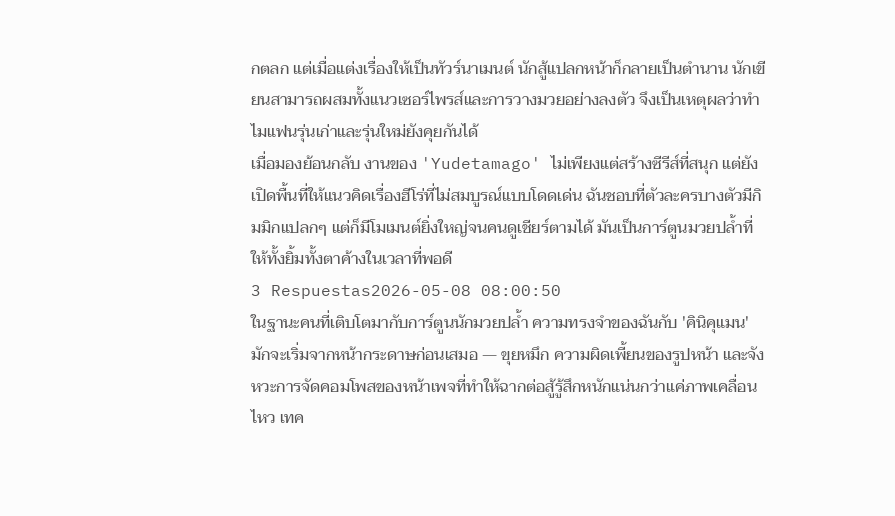กตลก แต่เมื่อแต่งเรื่องให้เป็นทัวร์นาเมนต์ นักสู้แปลกหน้าก็กลายเป็นตำนาน นักเขียนสามารถผสมทั้งแนวเซอร์ไพรส์และการวางมวยอย่างลงตัว จึงเป็นเหตุผลว่าทำไมแฟนรุ่นเก่าและรุ่นใหม่ยังคุยกันได้
เมื่อมองย้อนกลับ งานของ 'Yudetamago' ไม่เพียงแต่สร้างซีรีส์ที่สนุก แต่ยังเปิดพื้นที่ให้แนวคิดเรื่องฮีโร่ที่ไม่สมบูรณ์แบบโดดเด่น ฉันชอบที่ตัวละครบางตัวมีกิมมิกแปลกๆ แต่ก็มีโมเมนต์ยิ่งใหญ่จนคนดูเชียร์ตามได้ มันเป็นการ์ตูนมวยปล้ำที่ให้ทั้งยิ้มทั้งตาค้างในเวลาที่พอดี
3 Respuestas2026-05-08 08:00:50
ในฐานะคนที่เติบโตมากับการ์ตูนนักมวยปล้ำ ความทรงจำของฉันกับ 'คินิคุแมน' มักจะเริ่มจากหน้ากระดาษก่อนเสมอ — ขุยหมึก ความผิดเพี้ยนของรูปหน้า และจังหวะการจัดคอมโพสของหน้าเพจที่ทำให้ฉากต่อสู้รู้สึกหนักแน่นกว่าแค่ภาพเคลื่อนไหว เทค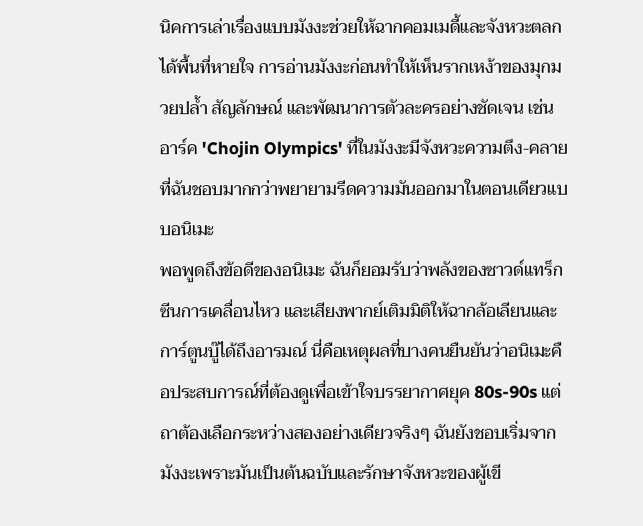นิคการเล่าเรื่องแบบมังงะช่วยให้ฉากคอมเมดี้และจังหวะตลกได้พื้นที่หายใจ การอ่านมังงะก่อนทำให้เห็นรากเหง้าของมุกมวยปล้ำ สัญลักษณ์ และพัฒนาการตัวละครอย่างชัดเจน เช่นอาร์ค 'Chojin Olympics' ที่ในมังงะมีจังหวะความตึง-คลายที่ฉันชอบมากกว่าพยายามรีดความมันออกมาในตอนเดียวแบบอนิเมะ
พอพูดถึงข้อดีของอนิเมะ ฉันก็ยอมรับว่าพลังของซาวด์แทร็ก ซีนการเคลื่อนไหว และเสียงพากย์เติมมิติให้ฉากล้อเลียนและการ์ตูนบู๊ได้ถึงอารมณ์ นี่คือเหตุผลที่บางคนยืนยันว่าอนิเมะคือประสบการณ์ที่ต้องดูเพื่อเข้าใจบรรยากาศยุค 80s-90s แต่ถาต้องเลือกระหว่างสองอย่างเดียวจริงๆ ฉันยังชอบเริ่มจากมังงะเพราะมันเป็นต้นฉบับและรักษาจังหวะของผู้เขี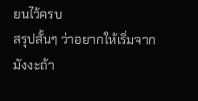ยนไว้ครบ
สรุปสั้นๆ ว่าอยากให้เริ่มจากมังงะถ้า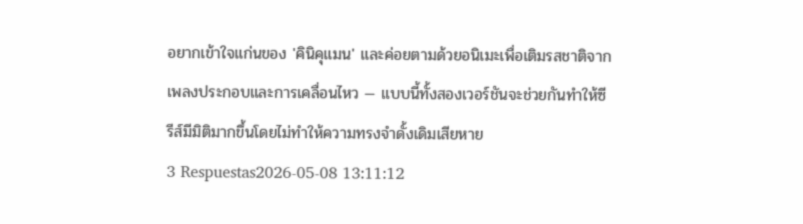อยากเข้าใจแก่นของ 'คินิคุแมน' และค่อยตามด้วยอนิเมะเพื่อเติมรสชาติจากเพลงประกอบและการเคลื่อนไหว — แบบนี้ทั้งสองเวอร์ชันจะช่วยกันทำให้ซีรีส์มีมิติมากขึ้นโดยไม่ทำให้ความทรงจำดั้งเดิมเสียหาย
3 Respuestas2026-05-08 13:11:12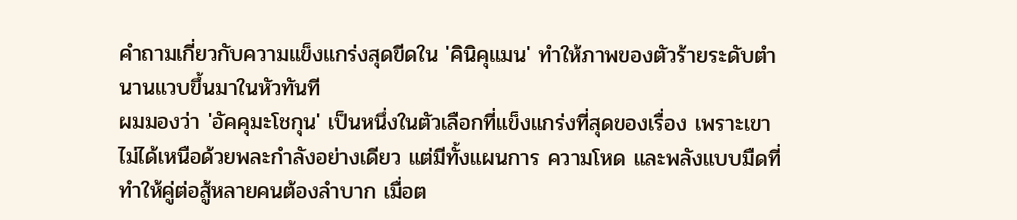คำถามเกี่ยวกับความแข็งแกร่งสุดขีดใน 'คินิคุแมน' ทำให้ภาพของตัวร้ายระดับตำนานแวบขึ้นมาในหัวทันที
ผมมองว่า 'อัคคุมะโชกุน' เป็นหนึ่งในตัวเลือกที่แข็งแกร่งที่สุดของเรื่อง เพราะเขาไม่ได้เหนือด้วยพละกำลังอย่างเดียว แต่มีทั้งแผนการ ความโหด และพลังแบบมืดที่ทำให้คู่ต่อสู้หลายคนต้องลำบาก เมื่อต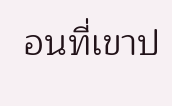อนที่เขาป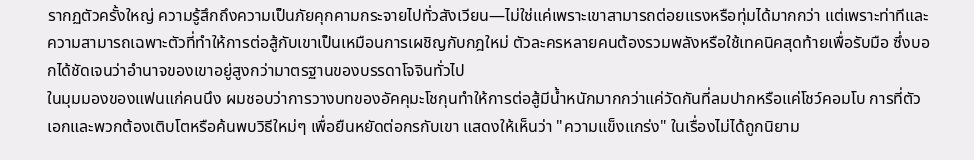รากฏตัวครั้งใหญ่ ความรู้สึกถึงความเป็นภัยคุกคามกระจายไปทั่วสังเวียน—ไม่ใช่แค่เพราะเขาสามารถต่อยแรงหรือทุ่มได้มากกว่า แต่เพราะท่าทีและความสามารถเฉพาะตัวที่ทำให้การต่อสู้กับเขาเป็นเหมือนการเผชิญกับกฎใหม่ ตัวละครหลายคนต้องรวมพลังหรือใช้เทคนิคสุดท้ายเพื่อรับมือ ซึ่งบอกได้ชัดเจนว่าอำนาจของเขาอยู่สูงกว่ามาตรฐานของบรรดาโจจินทั่วไป
ในมุมมองของแฟนแก่คนนึง ผมชอบว่าการวางบทของอัคคุมะโชกุนทำให้การต่อสู้มีน้ำหนักมากกว่าแค่วัดกันที่ลมปากหรือแค่โชว์คอมโบ การที่ตัวเอกและพวกต้องเติบโตหรือค้นพบวิธีใหม่ๆ เพื่อยืนหยัดต่อกรกับเขา แสดงให้เห็นว่า "ความแข็งแกร่ง" ในเรื่องไม่ได้ถูกนิยาม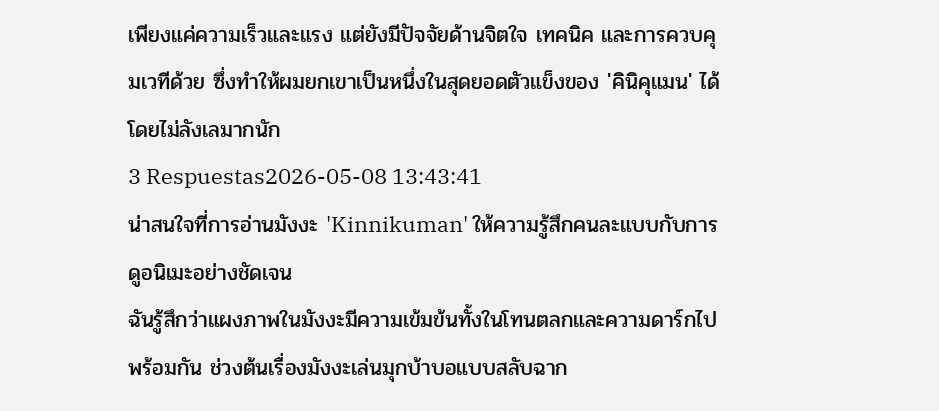เพียงแค่ความเร็วและแรง แต่ยังมีปัจจัยด้านจิตใจ เทคนิค และการควบคุมเวทีด้วย ซึ่งทำให้ผมยกเขาเป็นหนึ่งในสุดยอดตัวแข็งของ 'คินิคุแมน' ได้โดยไม่ลังเลมากนัก
3 Respuestas2026-05-08 13:43:41
น่าสนใจที่การอ่านมังงะ 'Kinnikuman' ให้ความรู้สึกคนละแบบกับการดูอนิเมะอย่างชัดเจน
ฉันรู้สึกว่าแผงภาพในมังงะมีความเข้มข้นทั้งในโทนตลกและความดาร์กไปพร้อมกัน ช่วงต้นเรื่องมังงะเล่นมุกบ้าบอแบบสลับฉาก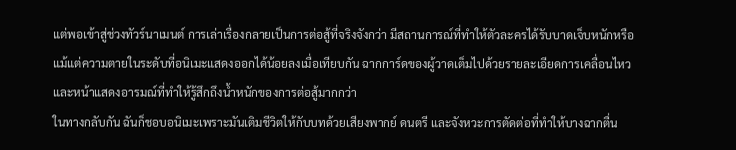แต่พอเข้าสู่ช่วงทัวร์นาเมนต์ การเล่าเรื่องกลายเป็นการต่อสู้ที่จริงจังกว่า มีสถานการณ์ที่ทำให้ตัวละครได้รับบาดเจ็บหนักหรือแม้แต่ความตายในระดับที่อนิเมะแสดงออกได้น้อยลงเมื่อเทียบกัน ฉากการ์ดของผู้วาดเต็มไปด้วยรายละเอียดการเคลื่อนไหวและหน้าแสดงอารมณ์ที่ทำให้รู้สึกถึงน้ำหนักของการต่อสู้มากกว่า
ในทางกลับกัน ฉันก็ชอบอนิเมะเพราะมันเติมชีวิตให้กับบทด้วยเสียงพากย์ ดนตรี และจังหวะการตัดต่อที่ทำให้บางฉากตื่น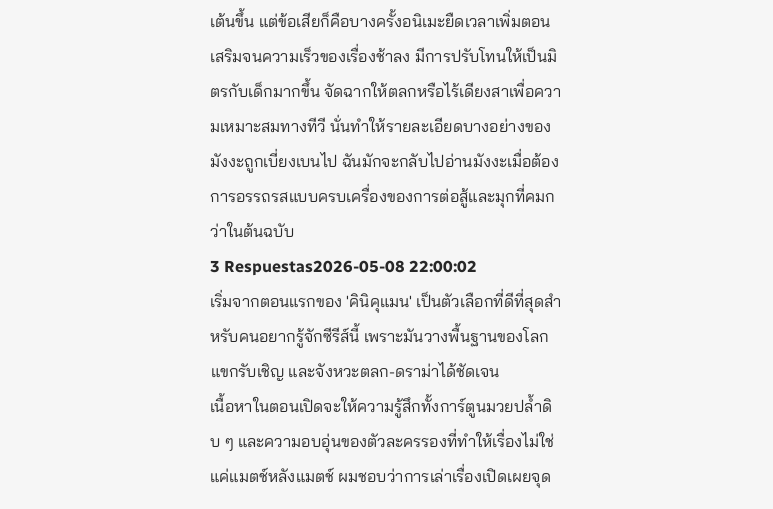เต้นขึ้น แต่ข้อเสียก็คือบางครั้งอนิเมะยืดเวลาเพิ่มตอนเสริมจนความเร็วของเรื่องช้าลง มีการปรับโทนให้เป็นมิตรกับเด็กมากขึ้น จัดฉากให้ตลกหรือไร้เดียงสาเพื่อความเหมาะสมทางทีวี นั่นทำให้รายละเอียดบางอย่างของมังงะถูกเบี่ยงเบนไป ฉันมักจะกลับไปอ่านมังงะเมื่อต้องการอรรถรสแบบครบเครื่องของการต่อสู้และมุกที่คมกว่าในต้นฉบับ
3 Respuestas2026-05-08 22:00:02
เริ่มจากตอนแรกของ 'คินิคุแมน' เป็นตัวเลือกที่ดีที่สุดสำหรับคนอยากรู้จักซีรีส์นี้ เพราะมันวางพื้นฐานของโลก แขกรับเชิญ และจังหวะตลก-ดราม่าได้ชัดเจน
เนื้อหาในตอนเปิดจะให้ความรู้สึกทั้งการ์ตูนมวยปล้ำดิบ ๆ และความอบอุ่นของตัวละครรองที่ทำให้เรื่องไม่ใช่แค่แมตช์หลังแมตช์ ผมชอบว่าการเล่าเรื่องเปิดเผยจุด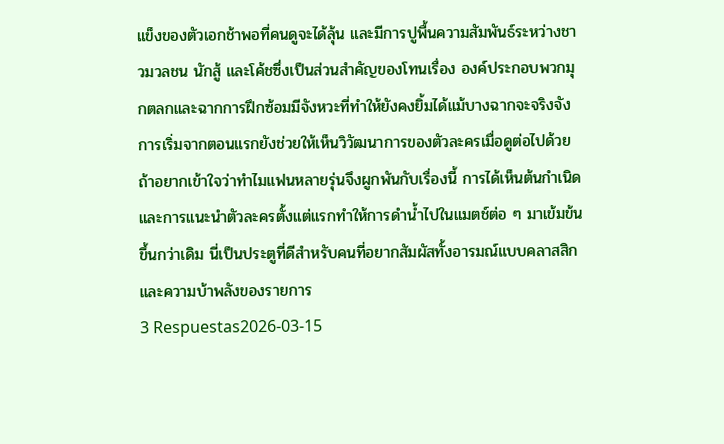แข็งของตัวเอกช้าพอที่คนดูจะได้ลุ้น และมีการปูพื้นความสัมพันธ์ระหว่างชาวมวลชน นักสู้ และโค้ชซึ่งเป็นส่วนสำคัญของโทนเรื่อง องค์ประกอบพวกมุกตลกและฉากการฝึกซ้อมมีจังหวะที่ทำให้ยังคงยิ้มได้แม้บางฉากจะจริงจัง
การเริ่มจากตอนแรกยังช่วยให้เห็นวิวัฒนาการของตัวละครเมื่อดูต่อไปด้วย ถ้าอยากเข้าใจว่าทำไมแฟนหลายรุ่นจึงผูกพันกับเรื่องนี้ การได้เห็นต้นกำเนิดและการแนะนำตัวละครตั้งแต่แรกทำให้การดำน้ำไปในแมตช์ต่อ ๆ มาเข้มข้นขึ้นกว่าเดิม นี่เป็นประตูที่ดีสำหรับคนที่อยากสัมผัสทั้งอารมณ์แบบคลาสสิกและความบ้าพลังของรายการ
3 Respuestas2026-03-15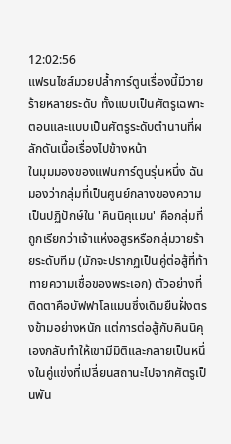12:02:56
แฟรนไชส์มวยปล้ำการ์ตูนเรื่องนี้มีวายร้ายหลายระดับ ทั้งแบบเป็นศัตรูเฉพาะตอนและแบบเป็นศัตรูระดับตำนานที่ผลักดันเนื้อเรื่องไปข้างหน้า
ในมุมมองของแฟนการ์ตูนรุ่นหนึ่ง ฉันมองว่ากลุ่มที่เป็นศูนย์กลางของความเป็นปฏิปักษ์ใน 'คินนิคุแมน' คือกลุ่มที่ถูกเรียกว่าเจ้าแห่งอสูรหรือกลุ่มวายร้ายระดับทีม (มักจะปรากฏเป็นคู่ต่อสู้ที่ท้าทายความเชื่อของพระเอก) ตัวอย่างที่ติดตาคือบัฟฟาโลแมนซึ่งเดิมยืนฝั่งตรงข้ามอย่างหนัก แต่การต่อสู้กับคินนิคุเองกลับทำให้เขามีมิติและกลายเป็นหนึ่งในคู่แข่งที่เปลี่ยนสถานะไปจากศัตรูเป็นพัน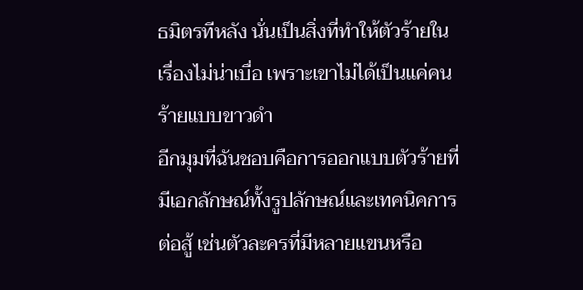ธมิตรทีหลัง นั่นเป็นสิ่งที่ทำให้ตัวร้ายในเรื่องไม่น่าเบื่อ เพราะเขาไม่ได้เป็นแค่คนร้ายแบบขาวดำ
อีกมุมที่ฉันชอบคือการออกแบบตัวร้ายที่มีเอกลักษณ์ทั้งรูปลักษณ์และเทคนิคการต่อสู้ เช่นตัวละครที่มีหลายแขนหรือ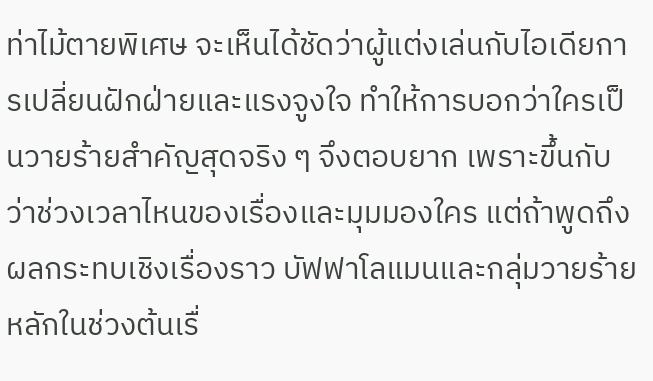ท่าไม้ตายพิเศษ จะเห็นได้ชัดว่าผู้แต่งเล่นกับไอเดียการเปลี่ยนฝักฝ่ายและแรงจูงใจ ทำให้การบอกว่าใครเป็นวายร้ายสำคัญสุดจริง ๆ จึงตอบยาก เพราะขึ้นกับว่าช่วงเวลาไหนของเรื่องและมุมมองใคร แต่ถ้าพูดถึงผลกระทบเชิงเรื่องราว บัฟฟาโลแมนและกลุ่มวายร้ายหลักในช่วงต้นเรื่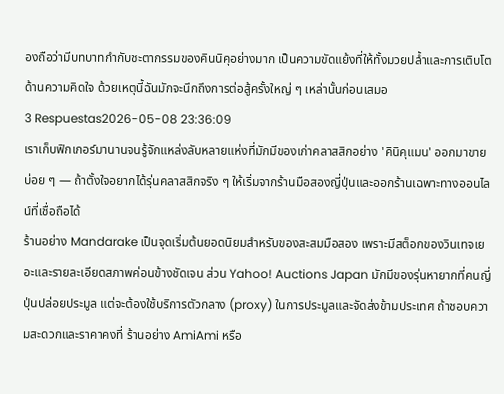องถือว่ามีบทบาทกำกับชะตากรรมของคินนิคุอย่างมาก เป็นความขัดแย้งที่ให้ทั้งมวยปล้ำและการเติบโตด้านความคิดใจ ด้วยเหตุนี้ฉันมักจะนึกถึงการต่อสู้ครั้งใหญ่ ๆ เหล่านั้นก่อนเสมอ
3 Respuestas2026-05-08 23:36:09
เราเก็บฟิกเกอร์มานานจนรู้จักแหล่งลับหลายแห่งที่มักมีของเก่าคลาสสิกอย่าง 'คินิคุแมน' ออกมาขายบ่อย ๆ — ถ้าตั้งใจอยากได้รุ่นคลาสสิกจริง ๆ ให้เริ่มจากร้านมือสองญี่ปุ่นและออกร้านเฉพาะทางออนไลน์ที่เชื่อถือได้
ร้านอย่าง Mandarake เป็นจุดเริ่มต้นยอดนิยมสำหรับของสะสมมือสอง เพราะมีสต็อกของวินเทจเยอะและรายละเอียดสภาพค่อนข้างชัดเจน ส่วน Yahoo! Auctions Japan มักมีของรุ่นหายากที่คนญี่ปุ่นปล่อยประมูล แต่จะต้องใช้บริการตัวกลาง (proxy) ในการประมูลและจัดส่งข้ามประเทศ ถ้าชอบความสะดวกและราคาคงที่ ร้านอย่าง AmiAmi หรือ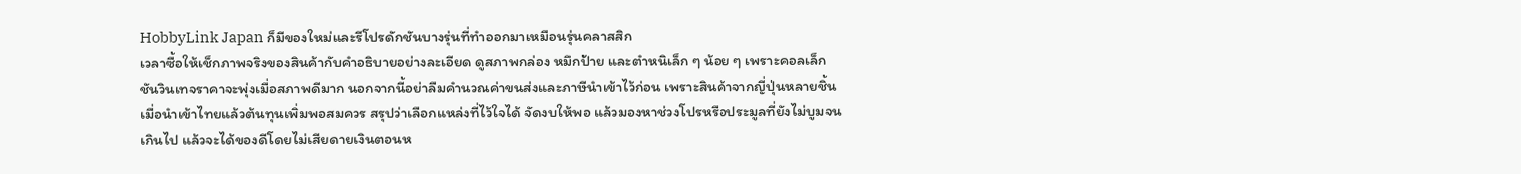HobbyLink Japan ก็มีของใหม่และรีโปรดักชันบางรุ่นที่ทำออกมาเหมือนรุ่นคลาสสิก
เวลาซื้อให้เช็กภาพจริงของสินค้ากับคำอธิบายอย่างละเอียด ดูสภาพกล่อง หมึกป้าย และตำหนิเล็ก ๆ น้อย ๆ เพราะคอลเล็กชันวินเทจราคาจะพุ่งเมื่อสภาพดีมาก นอกจากนี้อย่าลืมคำนวณค่าขนส่งและภาษีนำเข้าไว้ก่อน เพราะสินค้าจากญี่ปุ่นหลายชิ้นเมื่อนำเข้าไทยแล้วต้นทุนเพิ่มพอสมควร สรุปว่าเลือกแหล่งที่ไว้ใจได้ จัดงบให้พอ แล้วมองหาช่วงโปรหรือประมูลที่ยังไม่บูมจนเกินไป แล้วจะได้ของดีโดยไม่เสียดายเงินตอนห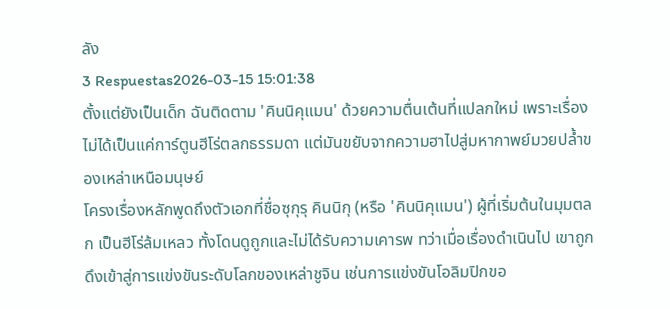ลัง
3 Respuestas2026-03-15 15:01:38
ตั้งแต่ยังเป็นเด็ก ฉันติดตาม 'คินนิคุแมน' ด้วยความตื่นเต้นที่แปลกใหม่ เพราะเรื่องไม่ได้เป็นแค่การ์ตูนฮีโร่ตลกธรรมดา แต่มันขยับจากความฮาไปสู่มหากาพย์มวยปล้ำของเหล่าเหนือมนุษย์
โครงเรื่องหลักพูดถึงตัวเอกที่ชื่อซุกุรุ คินนิกุ (หรือ 'คินนิคุแมน') ผู้ที่เริ่มต้นในมุมตลก เป็นฮีโร่ล้มเหลว ทั้งโดนดูถูกและไม่ได้รับความเคารพ ทว่าเมื่อเรื่องดำเนินไป เขาถูกดึงเข้าสู่การแข่งขันระดับโลกของเหล่าชูจิน เช่นการแข่งขันโอลิมปิกขอ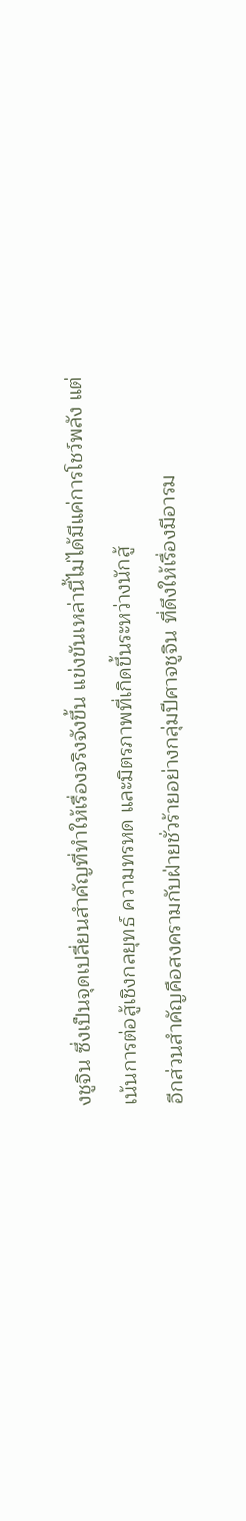งชูจิน ซึ่งเป็นจุดเปลี่ยนสำคัญที่ทำให้เรื่องจริงจังขึ้น แข่งขันเหล่านี้ไม่ได้มีแค่การโชว์พลัง แต่เน้นการต่อสู้เชิงกลยุทธ์ ความทรหด และมิตรภาพที่เกิดขึ้นระหว่างนักสู้
อีกส่วนสำคัญคือสงครามกับฝ่ายชั่วร้ายอย่างกลุ่มปีศาจชูจิน ที่ดึงให้เรื่องมีอารม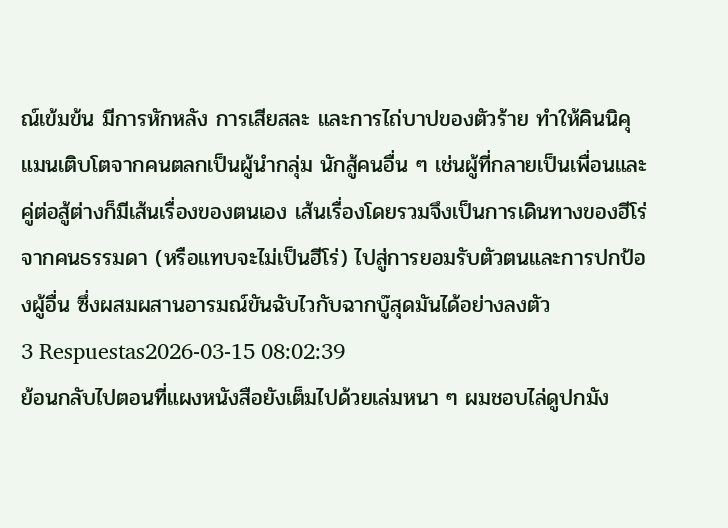ณ์เข้มข้น มีการหักหลัง การเสียสละ และการไถ่บาปของตัวร้าย ทำให้คินนิคุแมนเติบโตจากคนตลกเป็นผู้นำกลุ่ม นักสู้คนอื่น ๆ เช่นผู้ที่กลายเป็นเพื่อนและคู่ต่อสู้ต่างก็มีเส้นเรื่องของตนเอง เส้นเรื่องโดยรวมจึงเป็นการเดินทางของฮีโร่จากคนธรรมดา (หรือแทบจะไม่เป็นฮีโร่) ไปสู่การยอมรับตัวตนและการปกป้องผู้อื่น ซึ่งผสมผสานอารมณ์ขันฉับไวกับฉากบู๊สุดมันได้อย่างลงตัว
3 Respuestas2026-03-15 08:02:39
ย้อนกลับไปตอนที่แผงหนังสือยังเต็มไปด้วยเล่มหนา ๆ ผมชอบไล่ดูปกมัง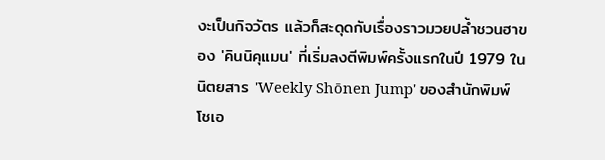งะเป็นกิจวัตร แล้วก็สะดุดกับเรื่องราวมวยปล้ำชวนฮาของ 'คินนิคุแมน' ที่เริ่มลงตีพิมพ์ครั้งแรกในปี 1979 ในนิตยสาร 'Weekly Shōnen Jump' ของสำนักพิมพ์โชเอ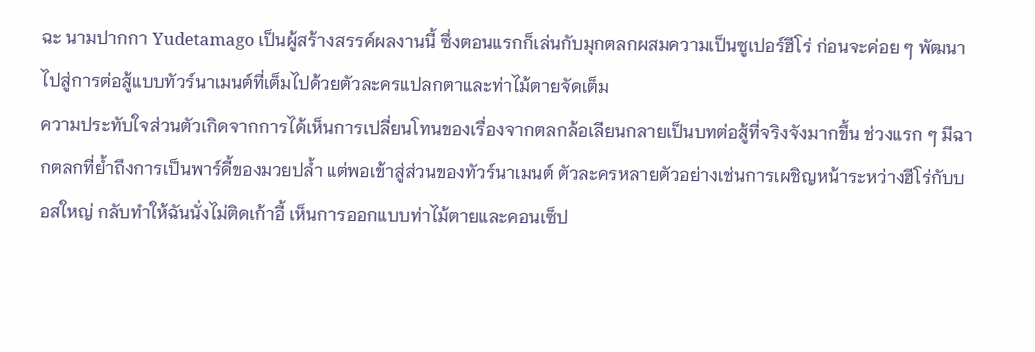ฉะ นามปากกา Yudetamago เป็นผู้สร้างสรรค์ผลงานนี้ ซึ่งตอนแรกก็เล่นกับมุกตลกผสมความเป็นซูเปอร์ฮีโร่ ก่อนจะค่อย ๆ พัฒนาไปสู่การต่อสู้แบบทัวร์นาเมนต์ที่เต็มไปด้วยตัวละครแปลกตาและท่าไม้ตายจัดเต็ม
ความประทับใจส่วนตัวเกิดจากการได้เห็นการเปลี่ยนโทนของเรื่องจากตลกล้อเลียนกลายเป็นบทต่อสู้ที่จริงจังมากขึ้น ช่วงแรก ๆ มีฉากตลกที่ย้ำถึงการเป็นพาร์ดี้ของมวยปล้ำ แต่พอเข้าสู่ส่วนของทัวร์นาเมนต์ ตัวละครหลายตัวอย่างเช่นการเผชิญหน้าระหว่างฮีโร่กับบอสใหญ่ กลับทำให้ฉันนั่งไม่ติดเก้าอี้ เห็นการออกแบบท่าไม้ตายและคอนเซ็ป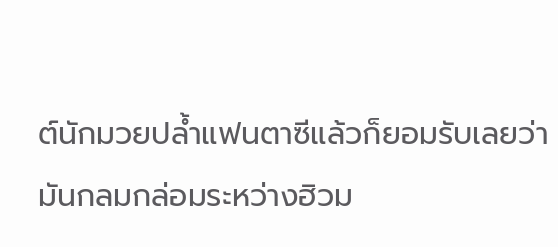ต์นักมวยปล้ำแฟนตาซีแล้วก็ยอมรับเลยว่ามันกลมกล่อมระหว่างฮิวม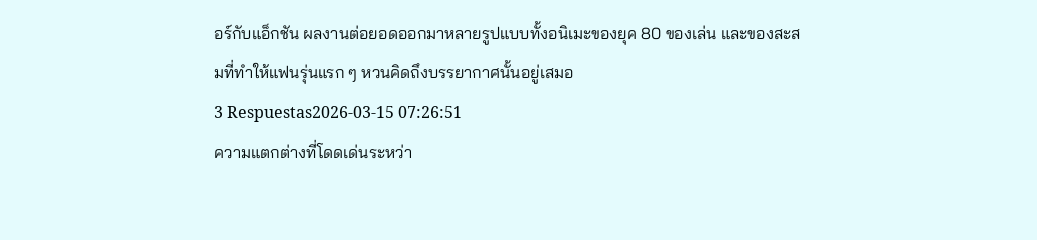อร์กับแอ็กชัน ผลงานต่อยอดออกมาหลายรูปแบบทั้งอนิเมะของยุค 80 ของเล่น และของสะสมที่ทำให้แฟนรุ่นแรก ๆ หวนคิดถึงบรรยากาศนั้นอยู่เสมอ
3 Respuestas2026-03-15 07:26:51
ความแตกต่างที่โดดเด่นระหว่า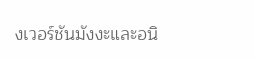งเวอร์ชันมังงะและอนิ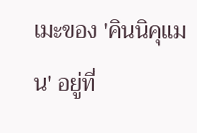เมะของ 'คินนิคุแมน' อยู่ที่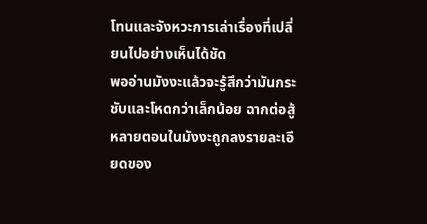โทนและจังหวะการเล่าเรื่องที่เปลี่ยนไปอย่างเห็นได้ชัด
พออ่านมังงะแล้วจะรู้สึกว่ามันกระชับและโหดกว่าเล็กน้อย ฉากต่อสู้หลายตอนในมังงะถูกลงรายละเอียดของ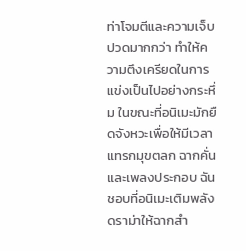ท่าโจมตีและความเจ็บปวดมากกว่า ทำให้ความตึงเครียดในการแข่งเป็นไปอย่างกระหึ่ม ในขณะที่อนิเมะมักยืดจังหวะเพื่อให้มีเวลาแทรกมุขตลก ฉากคั่น และเพลงประกอบ ฉันชอบที่อนิเมะเติมพลังดราม่าให้ฉากสำ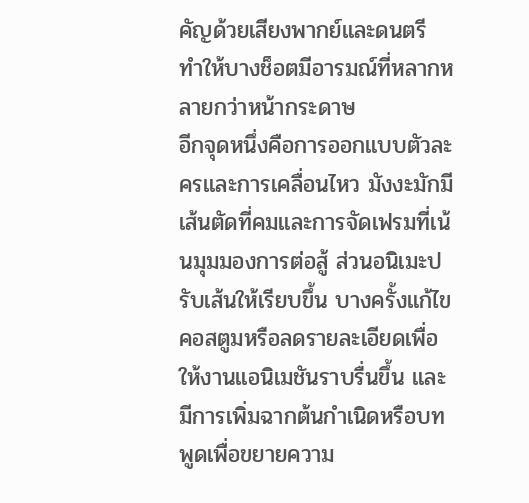คัญด้วยเสียงพากย์และดนตรี ทำให้บางช็อตมีอารมณ์ที่หลากหลายกว่าหน้ากระดาษ
อีกจุดหนึ่งคือการออกแบบตัวละครและการเคลื่อนไหว มังงะมักมีเส้นตัดที่คมและการจัดเฟรมที่เน้นมุมมองการต่อสู้ ส่วนอนิเมะปรับเส้นให้เรียบขึ้น บางครั้งแก้ไขคอสตูมหรือลดรายละเอียดเพื่อให้งานแอนิเมชันราบรื่นขึ้น และมีการเพิ่มฉากต้นกำเนิดหรือบทพูดเพื่อขยายความ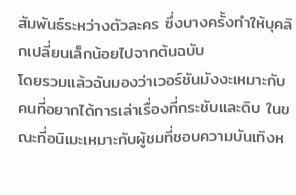สัมพันธ์ระหว่างตัวละคร ซึ่งบางครั้งทำให้บุคลิกเปลี่ยนเล็กน้อยไปจากต้นฉบับ
โดยรวมแล้วฉันมองว่าเวอร์ชันมังงะเหมาะกับคนที่อยากได้การเล่าเรื่องที่กระชับและดิบ ในขณะที่อนิเมะเหมาะกับผู้ชมที่ชอบความบันเทิงห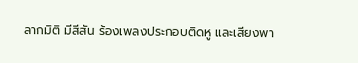ลากมิติ มีสีสัน ร้องเพลงประกอบติดหู และเสียงพา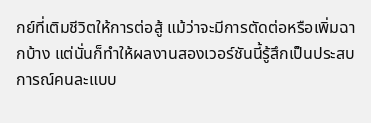กย์ที่เติมชีวิตให้การต่อสู้ แม้ว่าจะมีการตัดต่อหรือเพิ่มฉากบ้าง แต่นั่นก็ทำให้ผลงานสองเวอร์ชันนี้รู้สึกเป็นประสบการณ์คนละแบบ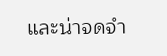และน่าจดจำ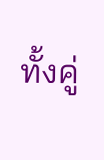ทั้งคู่